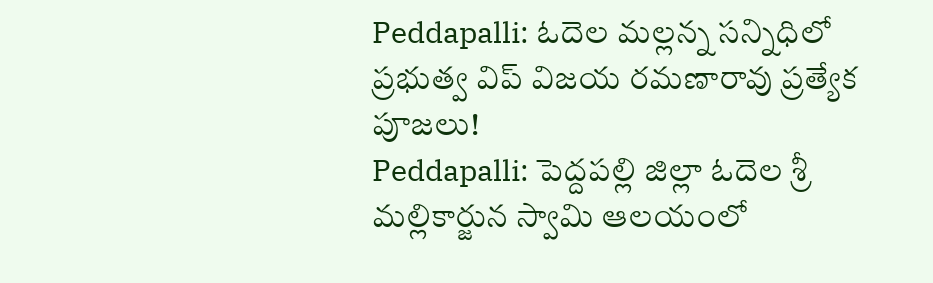Peddapalli: ఓదెల మల్లన్న సన్నిధిలో ప్రభుత్వ విప్ విజయ రమణారావు ప్రత్యేక పూజలు!
Peddapalli: పెద్దపల్లి జిల్లా ఓదెల శ్రీ మల్లికార్జున స్వామి ఆలయంలో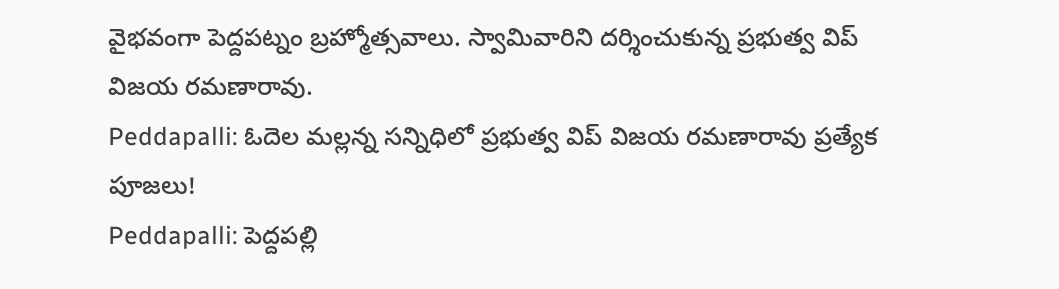వైభవంగా పెద్దపట్నం బ్రహ్మోత్సవాలు. స్వామివారిని దర్శించుకున్న ప్రభుత్వ విప్ విజయ రమణారావు.
Peddapalli: ఓదెల మల్లన్న సన్నిధిలో ప్రభుత్వ విప్ విజయ రమణారావు ప్రత్యేక పూజలు!
Peddapalli: పెద్దపల్లి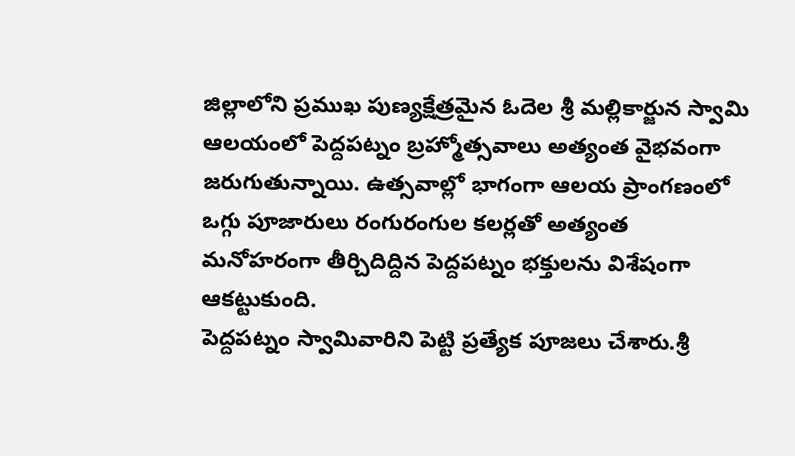జిల్లాలోని ప్రముఖ పుణ్యక్షేత్రమైన ఓదెల శ్రీ మల్లికార్జున స్వామి ఆలయంలో పెద్దపట్నం బ్రహ్మోత్సవాలు అత్యంత వైభవంగా జరుగుతున్నాయి. ఉత్సవాల్లో భాగంగా ఆలయ ప్రాంగణంలో ఒగ్గు పూజారులు రంగురంగుల కలర్లతో అత్యంత మనోహరంగా తీర్చిదిద్దిన పెద్దపట్నం భక్తులను విశేషంగా ఆకట్టుకుంది.
పెద్దపట్నం స్వామివారిని పెట్టి ప్రత్యేక పూజలు చేశారు.శ్రీ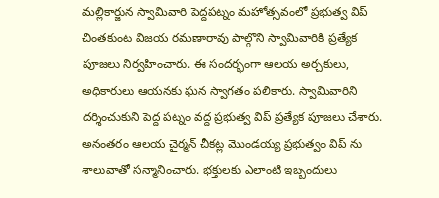మల్లికార్జున స్వామివారి పెద్దపట్నం మహోత్సవంలో ప్రభుత్వ విప్ చింతకుంట విజయ రమణారావు పాల్గొని స్వామివారికి ప్రత్యేక పూజలు నిర్వహించారు. ఈ సందర్భంగా ఆలయ అర్చకులు, అధికారులు ఆయనకు ఘన స్వాగతం పలికారు. స్వామివారిని దర్శించుకుని పెద్ద పట్నం వద్ద ప్రభుత్వ విప్ ప్రత్యేక పూజలు చేశారు.
అనంతరం ఆలయ చైర్మన్ చీకట్ల మొండయ్య ప్రభుత్వం విప్ ను శాలువాతో సన్మానించారు. భక్తులకు ఎలాంటి ఇబ్బందులు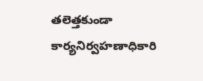తలెత్తకుండా కార్యనిర్వహణాధికారి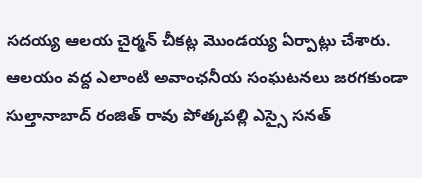సదయ్య ఆలయ చైర్మన్ చీకట్ల మొండయ్య ఏర్పాట్లు చేశారు. ఆలయం వద్ద ఎలాంటి అవాంఛనీయ సంఘటనలు జరగకుండా సుల్తానాబాద్ రంజిత్ రావు పోత్కపల్లి ఎస్సై సనత్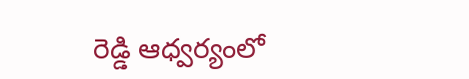రెడ్డి ఆధ్వర్యంలో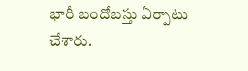భారీ బందోబస్తు ఏర్పాటు చేశారు.